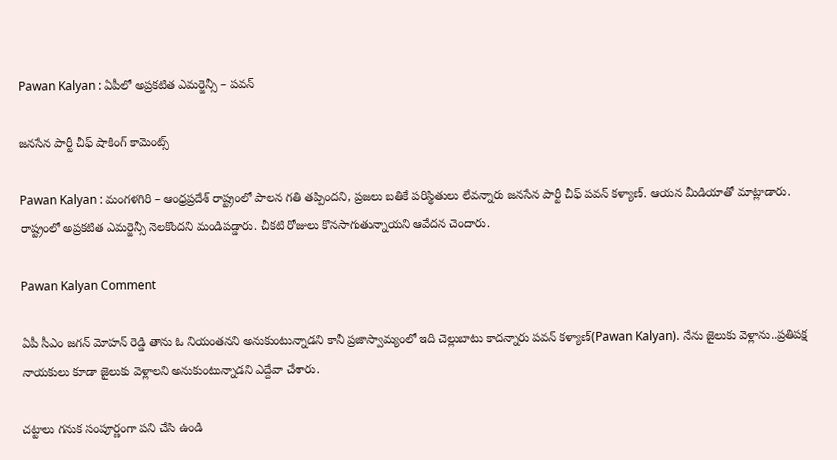Pawan Kalyan : ఏపీలో అప్ర‌క‌టిత ఎమ‌ర్జెన్సీ – ప‌వ‌న్

జ‌న‌సేన పార్టీ చీఫ్ షాకింగ్ కామెంట్స్

Pawan Kalyan : మంగ‌ళ‌గిరి – ఆంధ్ర‌ప్ర‌దేశ్ రాష్ట్రంలో పాల‌న గ‌తి త‌ప్పింద‌ని, ప్ర‌జ‌లు బ‌తికే ప‌రిస్థితులు లేవ‌న్నారు జ‌న‌సేన పార్టీ చీఫ్ ప‌వ‌న్ క‌ళ్యాణ్. ఆయ‌న మీడియాతో మాట్లాడారు. రాష్ట్రంలో అప్ర‌క‌టిత ఎమ‌ర్జెన్సీ నెల‌కొంద‌ని మండిప‌డ్డారు. చీక‌టి రోజులు కొన‌సాగుతున్నాయ‌ని ఆవేద‌న చెందారు.

Pawan Kalyan Comment

ఏపీ సీఎం జ‌గ‌న్ మోహ‌న్ రెడ్డి తాను ఓ నియంత‌న‌ని అనుకుంటున్నాడ‌ని కానీ ప్ర‌జాస్వామ్యంలో ఇది చెల్లుబాటు కాద‌న్నారు ప‌వ‌న్ క‌ళ్యాణ్(Pawan Kalyan). నేను జైలుకు వెళ్లాను..ప్ర‌తిప‌క్ష నాయ‌కులు కూడా జైలుకు వెళ్లాల‌ని అనుకుంటున్నాడ‌ని ఎద్దేవా చేశారు.

చ‌ట్టాలు గ‌నుక సంపూర్ణంగా ప‌ని చేసి ఉండి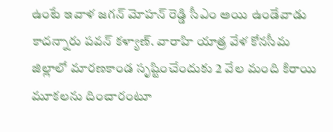ఉంటే ఇవాళ జ‌గ‌న్ మోహ‌న్ రెడ్డి సీఎం అయి ఉండేవాడు కాద‌న్నారు ప‌వ‌న్ క‌ళ్యాణ్. వారాహి యాత్ర వేళ కోన‌సీమ జిల్లాలో మార‌ణ‌కాండ సృష్టించేందుకు 2 వేల మంది కిరాయి మూక‌ల‌ను దించారంటూ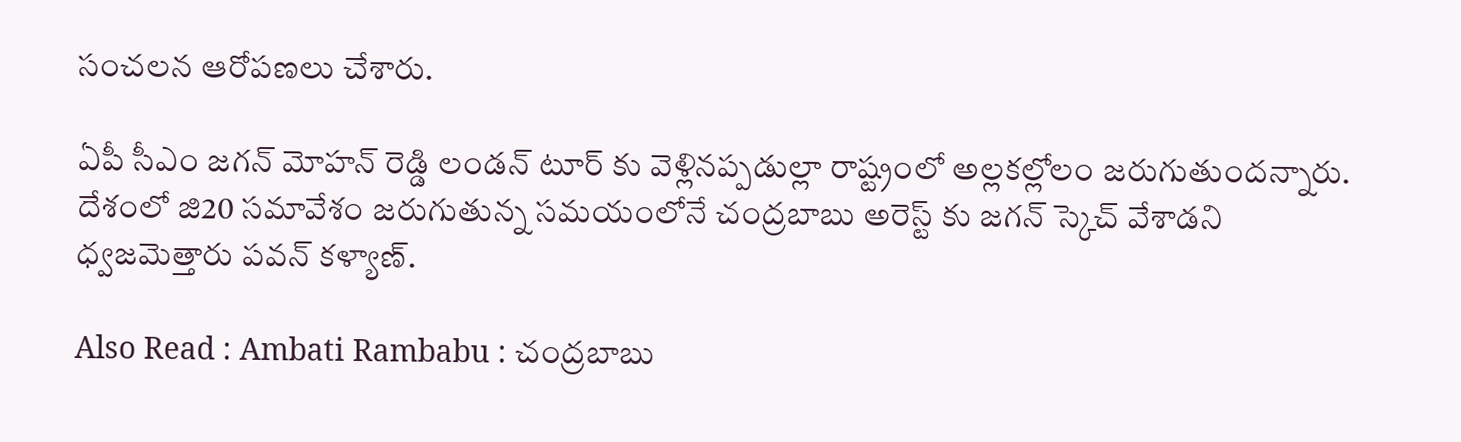సంచ‌ల‌న ఆరోప‌ణ‌లు చేశారు.

ఏపీ సీఎం జ‌గ‌న్ మోహన్ రెడ్డి లండ‌న్ టూర్ కు వెళ్లిన‌ప్ప‌డుల్లా రాష్ట్రంలో అల్ల‌క‌ల్లోలం జ‌రుగుతుంద‌న్నారు. దేశంలో జి20 స‌మావేశం జ‌రుగుతున్న స‌మ‌యంలోనే చంద్ర‌బాబు అరెస్ట్ కు జ‌గ‌న్ స్కెచ్ వేశాడ‌ని ధ్వ‌జ‌మెత్తారు ప‌వ‌న్ క‌ళ్యాణ్.

Also Read : Ambati Rambabu : చంద్ర‌బాబు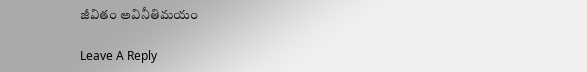జీవితం అవినీతిమ‌యం

Leave A Reply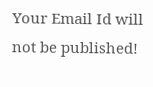Your Email Id will not be published!